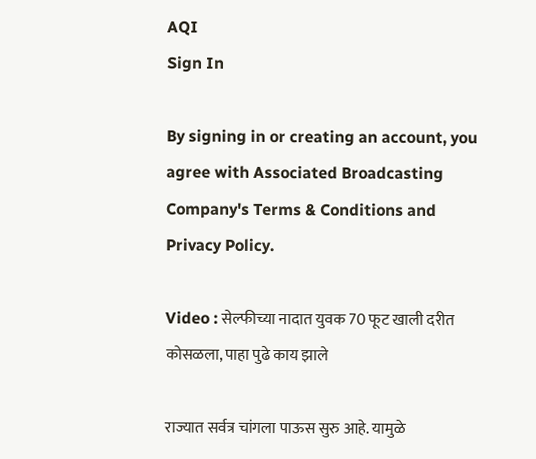AQI
Sign In

By signing in or creating an account, you agree with Associated Broadcasting Company's Terms & Conditions and Privacy Policy.

Video : सेल्फीच्या नादात युवक 70 फूट खाली दरीत कोसळला, पाहा पुढे काय झाले

राज्यात सर्वत्र चांगला पाऊस सुरु आहे. यामुळे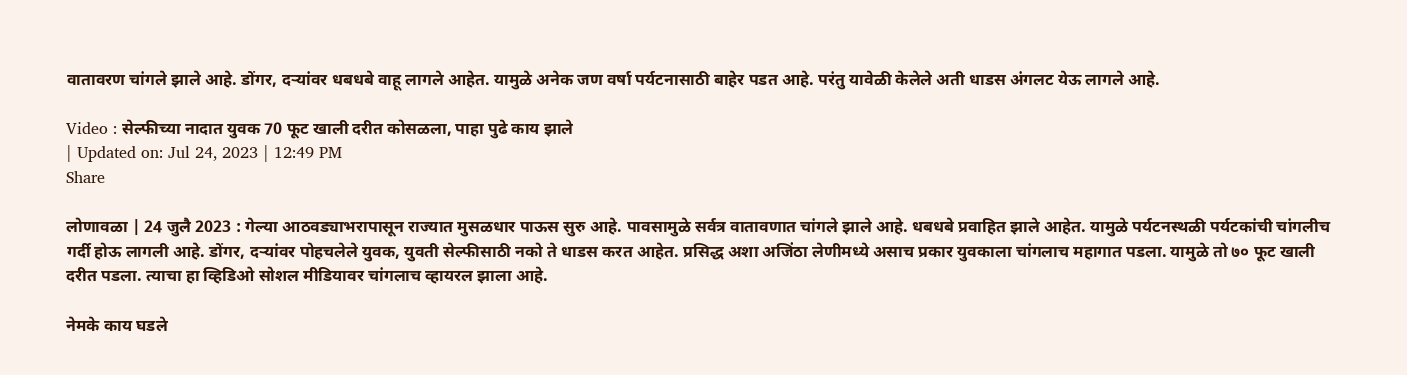वातावरण चांगले झाले आहे. डोंगर, दऱ्यांवर धबधबे वाहू लागले आहेत. यामुळे अनेक जण वर्षा पर्यटनासाठी बाहेर पडत आहे. परंतु यावेळी केलेले अती धाडस अंगलट येऊ लागले आहे.

Video : सेल्फीच्या नादात युवक 70 फूट खाली दरीत कोसळला, पाहा पुढे काय झाले
| Updated on: Jul 24, 2023 | 12:49 PM
Share

लोणावळा | 24 जुलै 2023 : गेल्या आठवड्याभरापासून राज्यात मुसळधार पाऊस सुरु आहे. पावसामुळे सर्वत्र वातावणात चांगले झाले आहे. धबधबे प्रवाहित झाले आहेत. यामुळे पर्यटनस्थळी पर्यटकांची चांगलीच गर्दी होऊ लागली आहे. डोंगर, दऱ्यांवर पोहचलेले युवक, युवती सेल्फीसाठी नको ते धाडस करत आहेत. प्रसिद्ध अशा अजिंठा लेणीमध्ये असाच प्रकार युवकाला चांगलाच महागात पडला. यामुळे तो ७० फूट खाली दरीत पडला. त्याचा हा व्हिडिओ सोशल मीडियावर चांगलाच व्हायरल झाला आहे.

नेमके काय घडले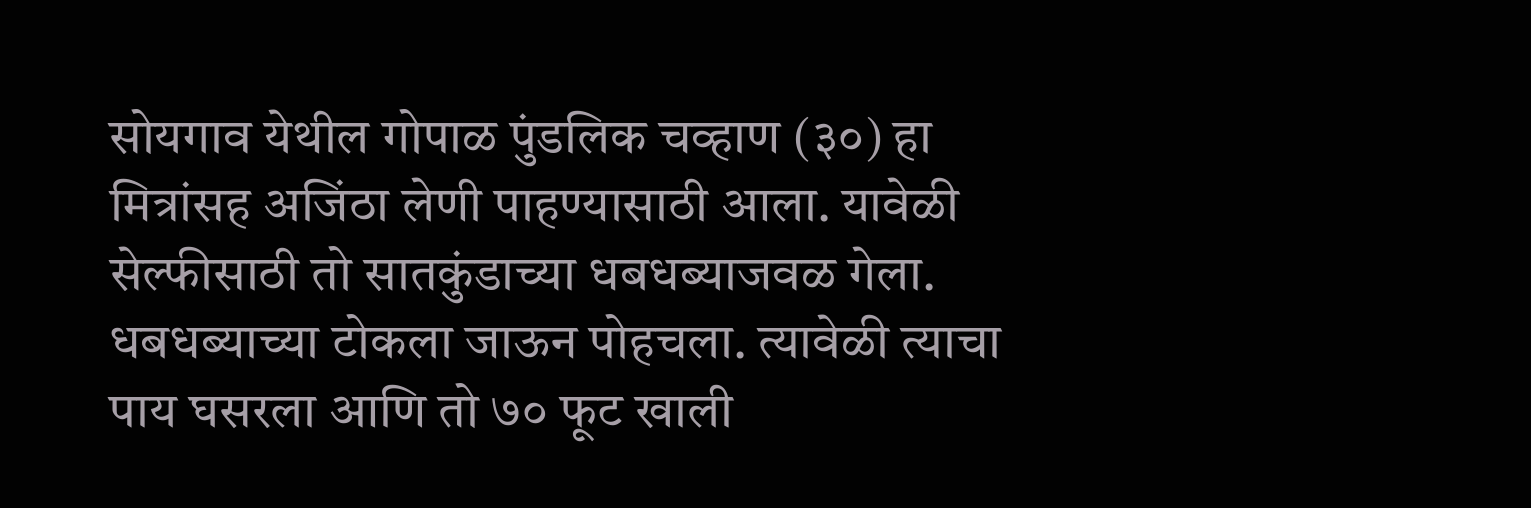सोयगाव येथील गोपाळ पुंडलिक चव्हाण (३०) हा मित्रांसह अजिंठा लेणी पाहण्यासाठी आला. यावेळी सेल्फीसाठी तो सातकुंडाच्या धबधब्याजवळ गेला. धबधब्याच्या टोकला जाऊन पोहचला. त्यावेळी त्याचा पाय घसरला आणि तो ७० फूट खाली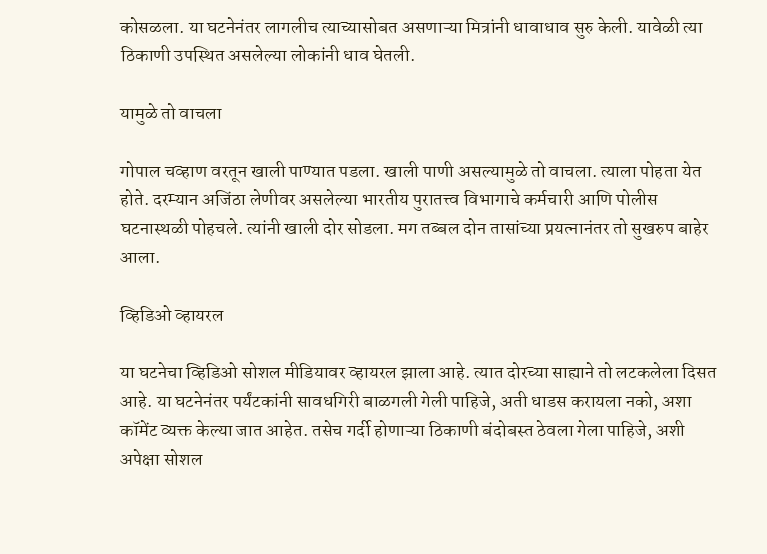कोसळला. या घटनेनंतर लागलीच त्याच्यासोबत असणाऱ्या मित्रांनी धावाधाव सुरु केली. यावेळी त्या ठिकाणी उपस्थित असलेल्या लोकांनी धाव घेतली.

यामुळे तो वाचला

गोपाल चव्हाण वरतून खाली पाण्यात पडला. खाली पाणी असल्यामुळे तो वाचला. त्याला पोहता येत होते. दरम्यान अजिंठा लेणीवर असलेल्या भारतीय पुरातत्त्व विभागाचे कर्मचारी आणि पोलीस घटनास्थळी पोहचले. त्यांनी खाली दोर सोडला. मग तब्बल दोन तासांच्या प्रयत्नानंतर तो सुखरुप बाहेर आला.

व्हिडिओ व्हायरल

या घटनेचा व्हिडिओ सोशल मीडियावर व्हायरल झाला आहे. त्यात दोरच्या साह्याने तो लटकलेला दिसत आहे. या घटनेनंतर पर्यंटकांनी सावधगिरी बाळगली गेली पाहिजे, अती धाडस करायला नको, अशा कॉमेंट व्यक्त केल्या जात आहेत. तसेच गर्दी होणाऱ्या ठिकाणी बंदोबस्त ठेवला गेला पाहिजे, अशी अपेक्षा सोशल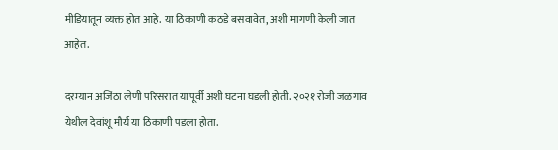मीडियातून व्यक्त होत आहे. या ठिकाणी कठडे बसवावेत, अशी मागणी केली जात आहेत.

दरम्यान अजिंठा लेणी परिसरात यापूर्वी अशी घटना घडली होती. २०२१ रोजी जळगाव येथील देवांशू मौर्य या ठिकाणी पडला होता.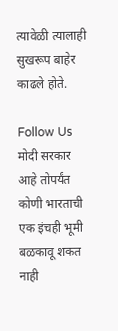त्यावेळी त्यालाही सुखरूप बाहेर काढले होते.

Follow Us
मोदी सरकार आहे तोपर्यंत कोणी भारताची एक इंचही भूमी बळकावू शकत नाही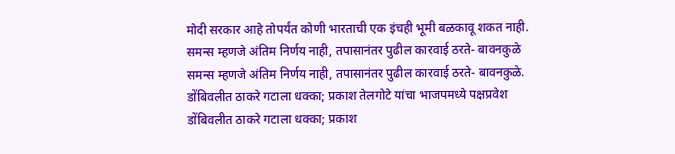मोदी सरकार आहे तोपर्यंत कोणी भारताची एक इंचही भूमी बळकावू शकत नाही.
समन्स म्हणजे अंतिम निर्णय नाही, तपासानंतर पुढील कारवाई ठरते- बावनकुळे
समन्स म्हणजे अंतिम निर्णय नाही, तपासानंतर पुढील कारवाई ठरते- बावनकुळे.
डोंबिवलीत ठाकरे गटाला धक्का; प्रकाश तेलगोटे यांचा भाजपमध्ये पक्षप्रवेश
डोंबिवलीत ठाकरे गटाला धक्का; प्रकाश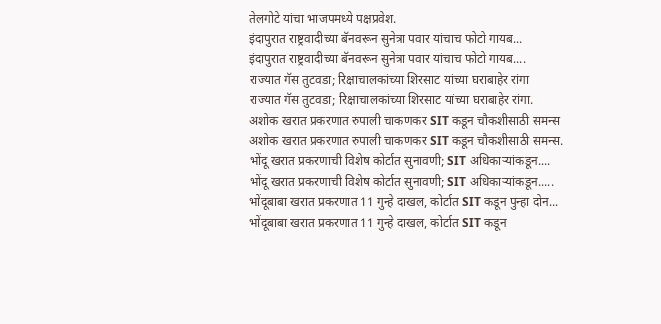तेलगोटे यांचा भाजपमध्ये पक्षप्रवेश.
इंदापुरात राष्ट्रवादीच्या बॅनवरून सुनेत्रा पवार यांचाच फोटो गायब...
इंदापुरात राष्ट्रवादीच्या बॅनवरून सुनेत्रा पवार यांचाच फोटो गायब....
राज्यात गॅस तुटवडा; रिक्षाचालकांच्या शिरसाट यांच्या घराबाहेर रांगा
राज्यात गॅस तुटवडा; रिक्षाचालकांच्या शिरसाट यांच्या घराबाहेर रांगा.
अशोक खरात प्रकरणात रुपाली चाकणकर SIT कडून चौकशीसाठी समन्स
अशोक खरात प्रकरणात रुपाली चाकणकर SIT कडून चौकशीसाठी समन्स.
भोंदू खरात प्रकरणाची विशेष कोर्टात सुनावणी; SIT अधिकाऱ्यांकडून....
भोंदू खरात प्रकरणाची विशेष कोर्टात सुनावणी; SIT अधिकाऱ्यांकडून.....
भोंदूबाबा खरात प्रकरणात 11 गुन्हे दाखल, कोर्टात SIT कडून पुन्हा दोन...
भोंदूबाबा खरात प्रकरणात 11 गुन्हे दाखल, कोर्टात SIT कडून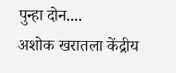पुन्हा दोन....
अशोक खरातला केंद्रीय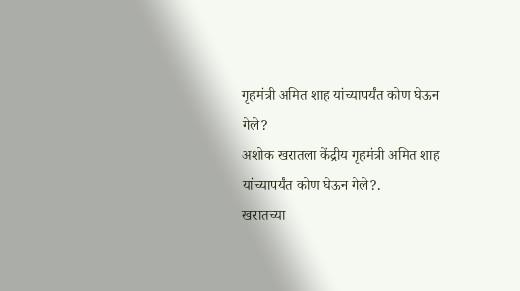गृहमंत्री अमित शाह यांच्यापर्यंत कोण घेऊन गेले?
अशोक खरातला केंद्रीय गृहमंत्री अमित शाह यांच्यापर्यंत कोण घेऊन गेले?.
खरातच्या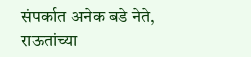संपर्कात अनेक बडे नेते, राऊतांच्या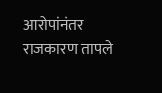आरोपांनंतर राजकारण तापले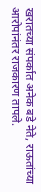खरातच्या संपर्कात अनेक बडे नेते, राऊतांच्या आरोपांनंतर राजकारण तापले.